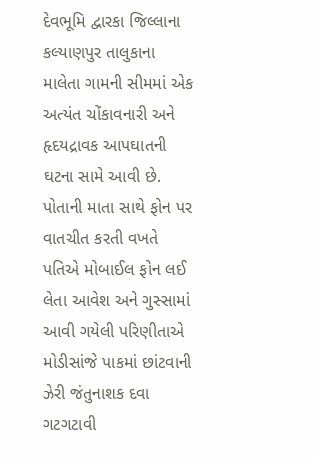દેવભૂમિ દ્વારકા જિલ્લાના કલ્યાણપુર તાલુકાના માલેતા ગામની સીમમાં એક અત્યંત ચોંકાવનારી અને હૃદયદ્રાવક આપઘાતની ઘટના સામે આવી છે. પોતાની માતા સાથે ફોન પર વાતચીત કરતી વખતે પતિએ મોબાઈલ ફોન લઈ લેતા આવેશ અને ગુસ્સામાં આવી ગયેલી પરિણીતાએ મોડીસાંજે પાકમાં છાંટવાની ઝેરી જંતુનાશક દવા ગટગટાવી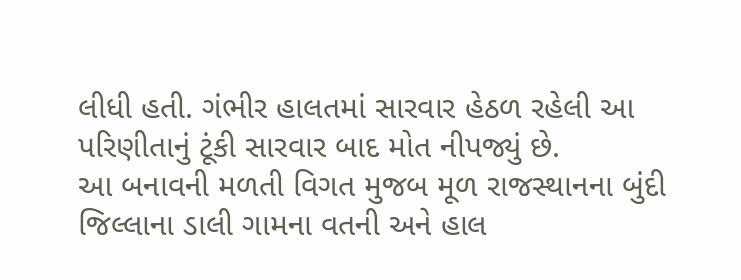લીધી હતી. ગંભીર હાલતમાં સારવાર હેઠળ રહેલી આ પરિણીતાનું ટૂંકી સારવાર બાદ મોત નીપજ્યું છે.
આ બનાવની મળતી વિગત મુજબ મૂળ રાજસ્થાનના બુંદી જિલ્લાના ડાલી ગામના વતની અને હાલ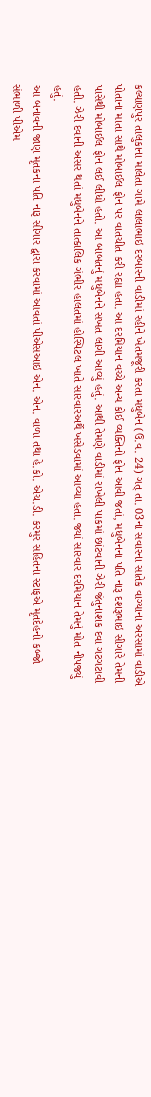કલ્યાણપુર તાલુકાના માલેતા ગામે લાલાભાઇ દરબારની વાડીમાં રહીને ખેતમજૂરી કરતા મધુબેન (ઉ.વ. 24) ગત્ તા. 03ના સવારના સાતેક વાગ્યાના અરસામાં વાડીએ પોતાના માતા સાથે મોબાઈલ ફોન પર વાતચીત કરી રહ્યા હતા. આ દરમિયાન વચ્ચે અન્ય કોઈ વ્યક્તિનો ફોન આવી જતાં, મધુબેનના પતિ નારૂ દશરૂભાઇ સીગારે તેમની પાસેથી મોબાઈલ ફોન લઈ લીધો હતો. આ બાબતનું મધુબેનને સખત લાગી આવ્યું હતું. આથી તેમણે વાડીમાં રાખેલી પાકમાં છાંટવાની ઝેરી જંતુનાશક દવા ગટગટાવી હતી. ઝેરી દવાની અસર થતાં મધુબેનને તાત્કાલિક ગંભીર હાલતમાં હોસ્પિટલ ખાતે સારવારઅર્થે ખસેડવામાં આવ્યા હતા. જ્યાં સારવાર દરમિયાન તેમનું મોત નીપજ્યું હતું.
આ બનાવની જાણ મૃતકના પતિ નારૂ સીગાર દ્વારા કરવામાં આવતાં પીએસઆઇ એન. એન. વાળા તથા હે.કો. એચ.ડી. કરમુર સહિતના સ્ટાફએ મૃતદેહનો કબ્જો સંભાળી પીએમ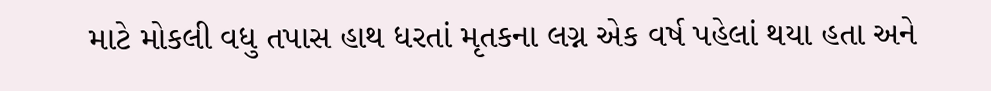માટે મોકલી વધુ તપાસ હાથ ધરતાં મૃતકના લગ્ન એક વર્ષ પહેલાં થયા હતા અને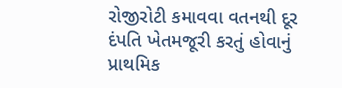રોજીરોટી કમાવવા વતનથી દૂર દંપતિ ખેતમજૂરી કરતું હોવાનું પ્રાથમિક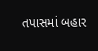તપાસમાં બહાર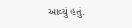આવ્યું હતું.